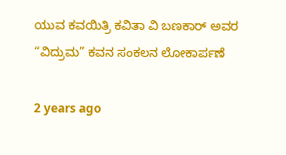ಯುವ ಕವಯಿತ್ರಿ ಕವಿತಾ ವಿ ಬಣಕಾರ್ ಅವರ “ವಿದ್ರುಮ” ಕವನ ಸಂಕಲನ ಲೋಕಾರ್ಪಣೆ

2 years ago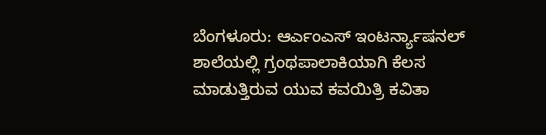ಬೆಂಗಳೂರು: ಆರ್ಎಂಎಸ್ ಇಂಟರ್ನ್ಯಾಷನಲ್ ಶಾಲೆಯಲ್ಲಿ ಗ್ರಂಥಪಾಲಾಕಿಯಾಗಿ ಕೆಲಸ ಮಾಡುತ್ತಿರುವ ಯುವ ಕವಯಿತ್ರಿ ಕವಿತಾ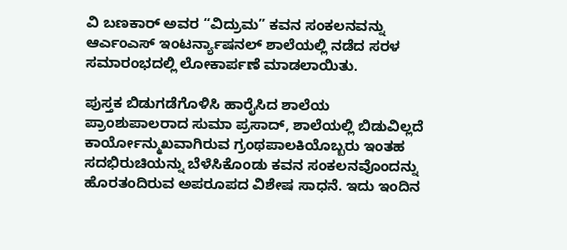ವಿ ಬಣಕಾರ್ ಅವರ “ವಿದ್ರುಮ” ಕವನ ಸಂಕಲನವನ್ನು ಆರ್ಎಂಎಸ್ ಇಂಟರ್ನ್ಯಾಷನಲ್ ಶಾಲೆಯಲ್ಲಿ ನಡೆದ ಸರಳ ಸಮಾರಂಭದಲ್ಲಿ ಲೋಕಾರ್ಪಣೆ ಮಾಡಲಾಯಿತು.

ಪುಸ್ತಕ ಬಿಡುಗಡೆಗೊಳಿಸಿ ಹಾರೈಸಿದ ಶಾಲೆಯ ಪ್ರಾಂಶುಪಾಲರಾದ ಸುಮಾ ಪ್ರಸಾದ್, ಶಾಲೆಯಲ್ಲಿ ಬಿಡುವಿಲ್ಲದೆ ಕಾರ್ಯೋನ್ಮುಖವಾಗಿರುವ ಗ್ರಂಥಪಾಲಕಿಯೊಬ್ಬರು ಇಂತಹ ಸದಭಿರುಚಿಯನ್ನು ಬೆಳೆಸಿಕೊಂಡು ಕವನ ಸಂಕಲನವೊಂದನ್ನು ಹೊರತಂದಿರುವ ಅಪರೂಪದ ವಿಶೇಷ ಸಾಧನೆ. ಇದು ಇಂದಿನ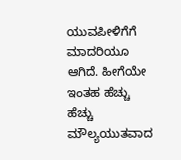ಯುವಪೀಳಿಗೆಗೆ ಮಾದರಿಯೂ ಆಗಿದೆ. ಹೀಗೆಯೇ ಇಂತಹ ಹೆಚ್ಚು ಹೆಚ್ಚು ಮೌಲ್ಯಯುತವಾದ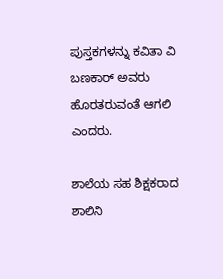ಪುಸ್ತಕಗಳನ್ನು ಕವಿತಾ ವಿ ಬಣಕಾರ್ ಅವರು ಹೊರತರುವಂತೆ ಆಗಲಿ ಎಂದರು.

ಶಾಲೆಯ ಸಹ ಶಿಕ್ಷಕರಾದ ಶಾಲಿನಿ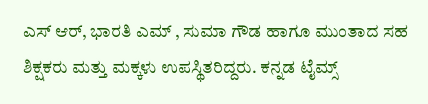ಎಸ್ ಆರ್, ಭಾರತಿ ಎಮ್ , ಸುಮಾ ಗೌಡ ಹಾಗೂ ಮುಂತಾದ ಸಹ ಶಿಕ್ಷಕರು ಮತ್ತು ಮಕ್ಕಳು ಉಪಸ್ಥಿತರಿದ್ದರು. ಕನ್ನಡ ಟೈಮ್ಸ್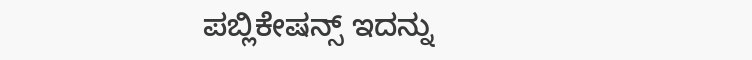ಪಬ್ಲಿಕೇಷನ್ಸ್ ಇದನ್ನು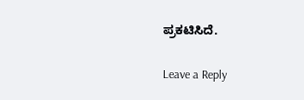ಪ್ರಕಟಿಸಿದೆ.

Leave a Reply